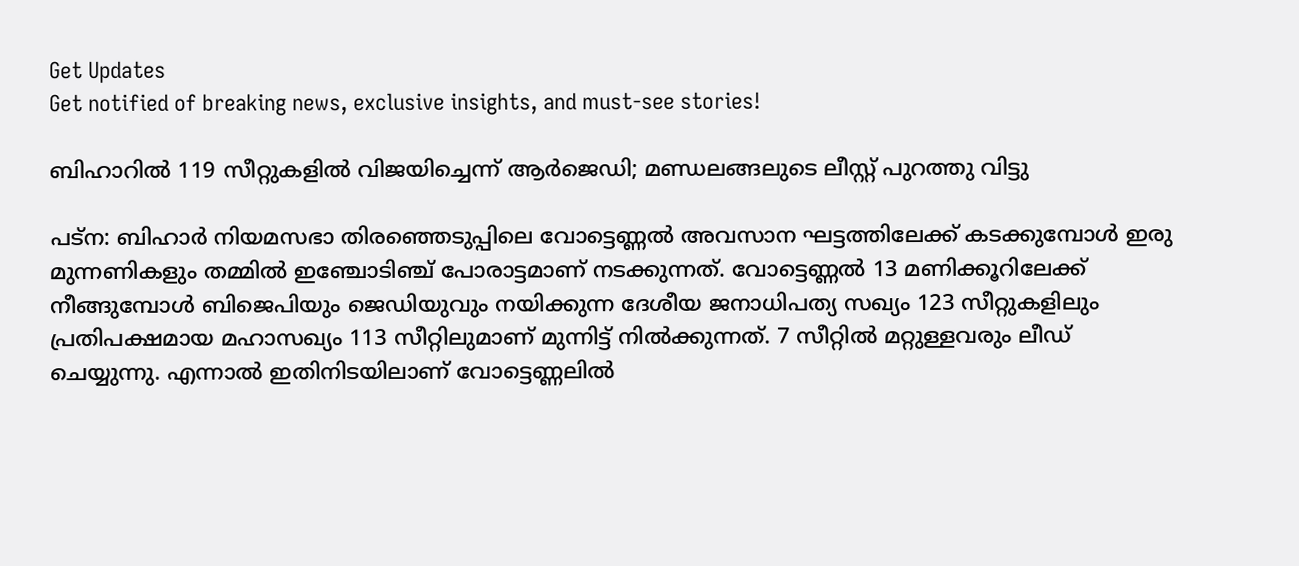Get Updates
Get notified of breaking news, exclusive insights, and must-see stories!

ബിഹാറില്‍ 119 സീറ്റുകളില്‍ വിജയിച്ചെന്ന് ആർജെഡി; മണ്ഡലങ്ങലുടെ ലീസ്റ്റ് പുറത്തു വിട്ടു

പട്ന: ബിഹാർ നിയമസഭാ തിരഞ്ഞെടുപ്പിലെ വോട്ടെണ്ണല്‍ അവസാന ഘട്ടത്തിലേക്ക് കടക്കുമ്പോള്‍ ഇരു മുന്നണികളും തമ്മില്‍ ഇഞ്ചോടിഞ്ച് പോരാട്ടമാണ് നടക്കുന്നത്. വോട്ടെണ്ണല്‍ 13 മണിക്കൂറിലേക്ക് നീങ്ങുമ്പോള്‍ ബിജെപിയും ജെഡിയുവും നയിക്കുന്ന ദേശീയ ജനാധിപത്യ സഖ്യം 123 സീറ്റുകളിലും പ്രതിപക്ഷമായ മഹാസഖ്യം 113 സീറ്റിലുമാണ് മുന്നിട്ട് നില്‍ക്കുന്നത്. 7 സീറ്റില്‍ മറ്റുള്ളവരും ലീഡ് ചെയ്യുന്നു. എന്നാല്‍ ഇതിനിടയിലാണ് വോട്ടെണ്ണലില്‍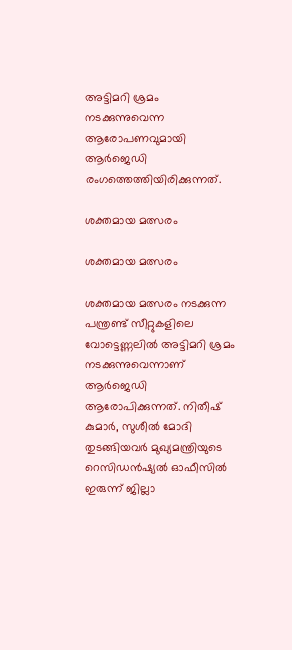അട്ടിമറി ശ്രമം നടക്കുന്നുവെന്ന ആരോപണവുമായി ആർജെഡി രംഗത്തെത്തിയിരിക്കുന്നത്.

ശക്തമായ മത്സരം

ശക്തമായ മത്സരം

ശക്തമായ മത്സരം നടക്കുന്ന പന്ത്രണ്ട് സീറ്റുകളിലെ വോട്ടെണ്ണലില്‍ അട്ടിമറി ശ്രമം നടക്കുന്നുവെന്നാണ് ആർജെഡി ആരോപിക്കുന്നത്. നിതീഷ് കുമാർ, സുശീൽ മോദി തുടങ്ങിയവർ മുഖ്യമന്ത്രിയുടെ റെസിഡൻഷ്യൽ ഓഫീസിൽ ഇരുന്ന് ജില്ലാ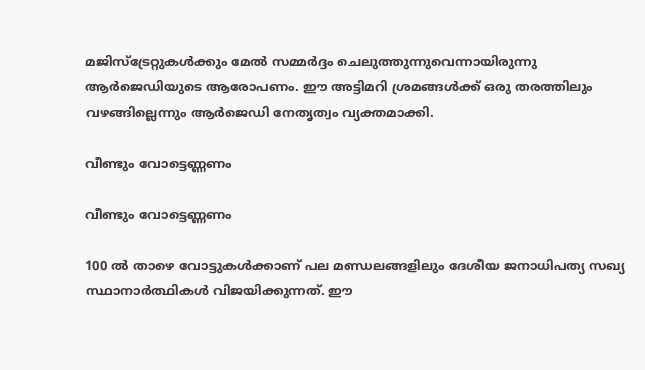മജിസ്‌ട്രേറ്റുകൾക്കും മേൽ സമ്മർദ്ദം ചെലുത്തുന്നുവെന്നായിരുന്നു ആർജെഡിയുടെ ആരോപണം. ഈ അട്ടിമറി ശ്രമങ്ങള്‍ക്ക് ഒരു തരത്തിലും വഴങ്ങില്ലെന്നും ആര്‍ജെഡി നേതൃത്വം വ്യക്തമാക്കി.

വീണ്ടും വോട്ടെണ്ണണം

വീണ്ടും വോട്ടെണ്ണണം

100 ല്‍ താഴെ വോട്ടുകള്‍ക്കാണ് പല മണ്ഡലങ്ങളിലും ദേശീയ ജനാധിപത്യ സഖ്യ സ്ഥാനാർത്ഥികള്‍ വിജയിക്കുന്നത്. ഈ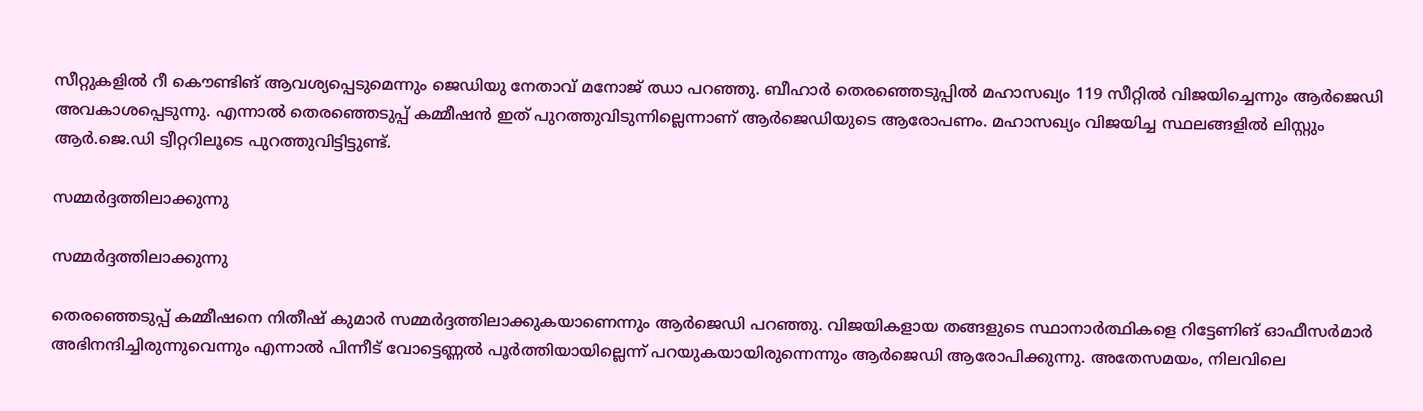സീറ്റുകളില്‍ റീ കൌണ്ടിങ് ആവശ്യപ്പെടുമെന്നും ജെഡിയു നേതാവ് മനോജ് ഝാ പറഞ്ഞു. ബീഹാര്‍ തെരഞ്ഞെടുപ്പില്‍ മഹാസഖ്യം 119 സീറ്റില്‍ വിജയിച്ചെന്നും ആർജെഡി അവകാശപ്പെടുന്നു. എന്നാല്‍ തെരഞ്ഞെടുപ്പ് കമ്മീഷന്‍ ഇത് പുറത്തുവിടുന്നില്ലെന്നാണ് ആര്‍ജെഡിയുടെ ആരോപണം. മഹാസഖ്യം വിജയിച്ച സ്ഥലങ്ങളില്‍ ലിസ്റ്റും ആര്‍.ജെ.ഡി ട്വീറ്ററിലൂടെ പുറത്തുവിട്ടിട്ടുണ്ട്.

സമ്മര്‍ദ്ദത്തിലാക്കുന്നു

സമ്മര്‍ദ്ദത്തിലാക്കുന്നു

തെരഞ്ഞെടുപ്പ് കമ്മീഷനെ നിതീഷ് കുമാര്‍ സമ്മര്‍ദ്ദത്തിലാക്കുകയാണെന്നും ആര്‍ജെഡി പറഞ്ഞു. വിജയികളായ തങ്ങളുടെ സ്ഥാനാർത്ഥികളെ റിട്ടേണിങ് ഓഫീസർമാർ അഭിനന്ദിച്ചിരുന്നുവെന്നും എന്നാല്‍ പിന്നീട് വോട്ടെണ്ണല്‍ പൂർത്തിയായില്ലെന്ന് പറയുകയായിരുന്നെന്നും ആർജെഡി ആരോപിക്കുന്നു. അതേസമയം, നിലവിലെ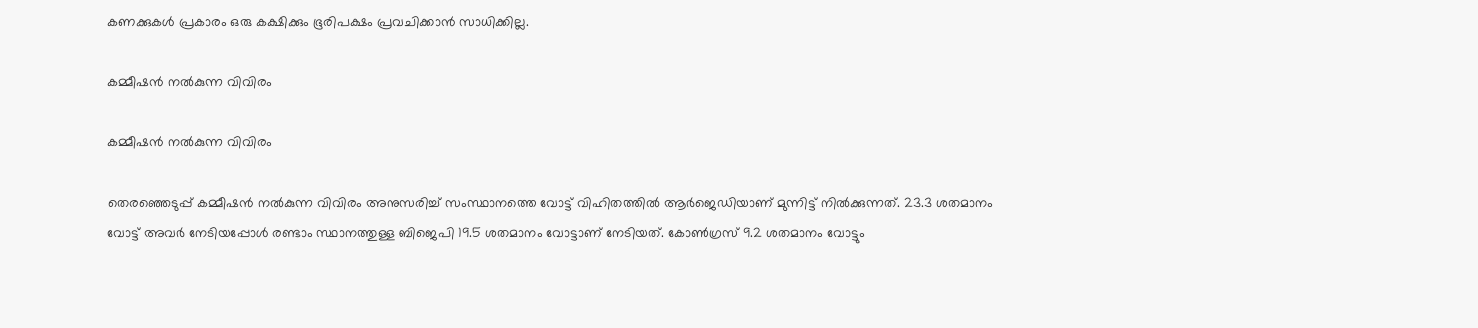കണക്കുകള്‍ പ്രകാരം ഒരു കക്ഷിക്കും ഭൂരിപക്ഷം പ്രവചിക്കാന്‍ സാധിക്കില്ല.

കമ്മീഷന്‍ നല്‍കുന്ന വിവിരം

കമ്മീഷന്‍ നല്‍കുന്ന വിവിരം

തെരഞ്ഞെടുപ്പ് കമ്മീഷന്‍ നല്‍കുന്ന വിവിരം അനുസരിച്ച് സംസ്ഥാനത്തെ വോട്ട് വിഹിതത്തില്‍ ആര്‍ജെഡിയാണ് മുന്നിട്ട് നില്‍ക്കുന്നത്. 23.3 ശതമാനം വോട്ട് അവർ നേടിയപ്പോള്‍ രണ്ടാം സ്ഥാനത്തുള്ള ബിജെപി 19.5 ശതമാനം വോട്ടാണ് നേടിയത്. കോണ്‍ഗ്രസ് 9.2 ശതമാനം വോട്ടും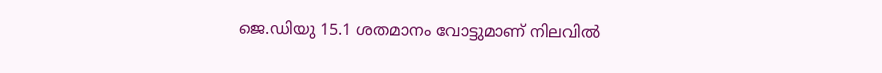ജെ.ഡിയു 15.1 ശതമാനം വോട്ടുമാണ് നിലവില്‍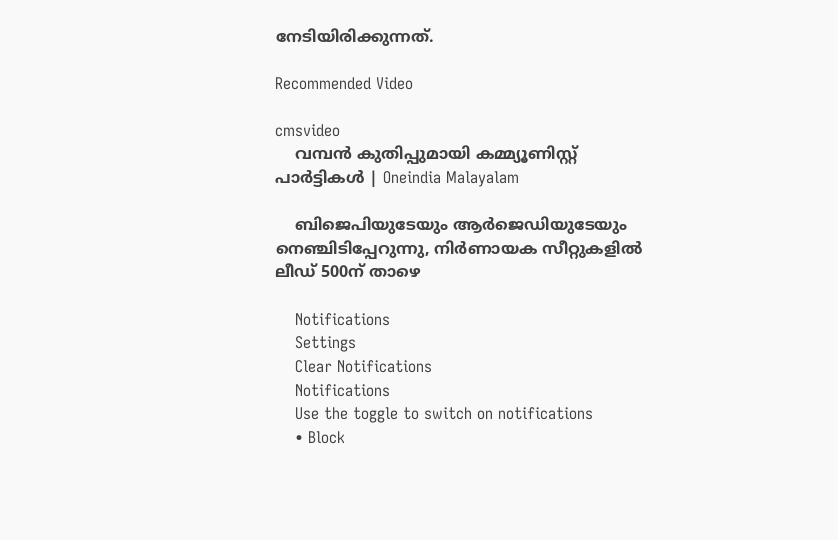നേടിയിരിക്കുന്നത്.

Recommended Video

cmsvideo
    വമ്പന്‍ കുതിപ്പുമായി കമ്മ്യൂണിസ്റ്റ് പാര്‍ട്ടികള്‍ | Oneindia Malayalam

    ബിജെപിയുടേയും ആർജെഡിയുടേയും നെഞ്ചിടിപ്പേറുന്നു, നിർണായക സീറ്റുകളിൽ ലീഡ് 500ന് താഴെ

    Notifications
    Settings
    Clear Notifications
    Notifications
    Use the toggle to switch on notifications
    • Block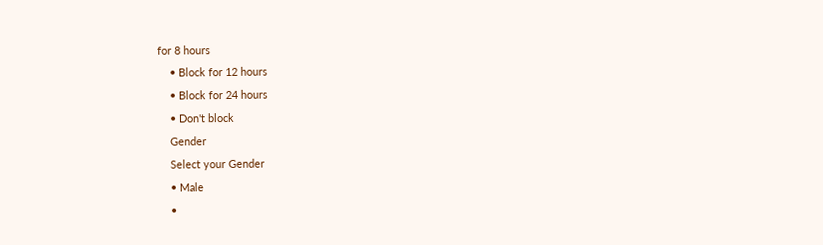for 8 hours
    • Block for 12 hours
    • Block for 24 hours
    • Don't block
    Gender
    Select your Gender
    • Male
    •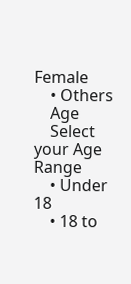Female
    • Others
    Age
    Select your Age Range
    • Under 18
    • 18 to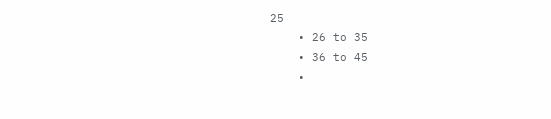25
    • 26 to 35
    • 36 to 45
    •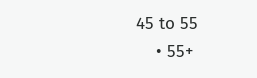45 to 55
    • 55+